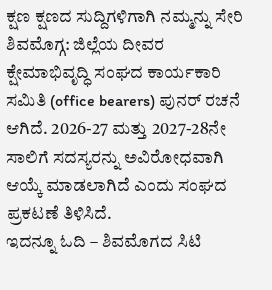ಕ್ಷಣ ಕ್ಷಣದ ಸುದ್ದಿಗಳಿಗಾಗಿ ನಮ್ಮನ್ನು ಸೇರಿ
ಶಿವಮೊಗ್ಗ: ಜಿಲ್ಲೆಯ ದೀವರ ಕ್ಷೇಮಾಭಿವೃದ್ಧಿ ಸಂಘದ ಕಾರ್ಯಕಾರಿ ಸಮಿತಿ (office bearers) ಪುನರ್ ರಚನೆ ಆಗಿದೆ. 2026-27 ಮತ್ತು 2027-28ನೇ ಸಾಲಿಗೆ ಸದಸ್ಯರನ್ನು ಅವಿರೋಧವಾಗಿ ಆಯ್ಕೆ ಮಾಡಲಾಗಿದೆ ಎಂದು ಸಂಘದ ಪ್ರಕಟಣೆ ತಿಳಿಸಿದೆ.
ಇದನ್ನೂ ಓದಿ – ಶಿವಮೊಗದ ಸಿಟಿ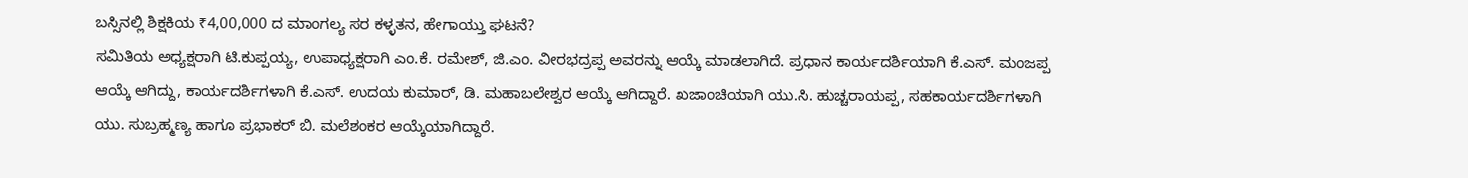ಬಸ್ಸಿನಲ್ಲಿ ಶಿಕ್ಷಕಿಯ ₹4,00,000 ದ ಮಾಂಗಲ್ಯ ಸರ ಕಳ್ಳತನ, ಹೇಗಾಯ್ತು ಘಟನೆ?
ಸಮಿತಿಯ ಅಧ್ಯಕ್ಷರಾಗಿ ಟಿ.ಕುಪ್ಪಯ್ಯ, ಉಪಾಧ್ಯಕ್ಷರಾಗಿ ಎಂ.ಕೆ. ರಮೇಶ್, ಜಿ.ಎಂ. ವೀರಭದ್ರಪ್ಪ ಅವರನ್ನು ಆಯ್ಕೆ ಮಾಡಲಾಗಿದೆ. ಪ್ರಧಾನ ಕಾರ್ಯದರ್ಶಿಯಾಗಿ ಕೆ.ಎಸ್. ಮಂಜಪ್ಪ ಆಯ್ಕೆ ಆಗಿದ್ದು, ಕಾರ್ಯದರ್ಶಿಗಳಾಗಿ ಕೆ.ಎಸ್. ಉದಯ ಕುಮಾರ್, ಡಿ. ಮಹಾಬಲೇಶ್ವರ ಆಯ್ಕೆ ಆಗಿದ್ದಾರೆ. ಖಜಾಂಚಿಯಾಗಿ ಯು.ಸಿ. ಹುಚ್ಚರಾಯಪ್ಪ, ಸಹಕಾರ್ಯದರ್ಶಿಗಳಾಗಿ ಯು. ಸುಬ್ರಹ್ಮಣ್ಯ ಹಾಗೂ ಪ್ರಭಾಕರ್ ಬಿ. ಮಲೆಶಂಕರ ಆಯ್ಕೆಯಾಗಿದ್ದಾರೆ.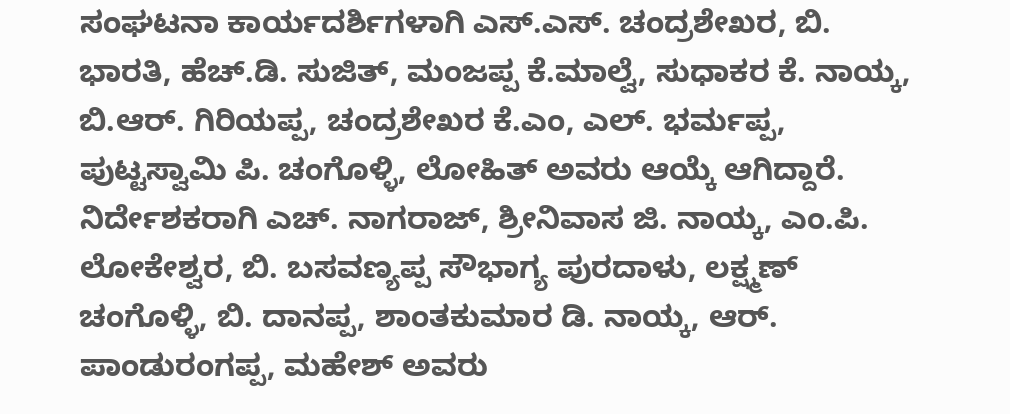ಸಂಘಟನಾ ಕಾರ್ಯದರ್ಶಿಗಳಾಗಿ ಎಸ್.ಎಸ್. ಚಂದ್ರಶೇಖರ, ಬಿ. ಭಾರತಿ, ಹೆಚ್.ಡಿ. ಸುಜಿತ್, ಮಂಜಪ್ಪ ಕೆ.ಮಾಲ್ವೆ, ಸುಧಾಕರ ಕೆ. ನಾಯ್ಕ, ಬಿ.ಆರ್. ಗಿರಿಯಪ್ಪ, ಚಂದ್ರಶೇಖರ ಕೆ.ಎಂ, ಎಲ್. ಭರ್ಮಪ್ಪ, ಪುಟ್ಟಸ್ವಾಮಿ ಪಿ. ಚಂಗೊಳ್ಳಿ, ಲೋಹಿತ್ ಅವರು ಆಯ್ಕೆ ಆಗಿದ್ದಾರೆ.
ನಿರ್ದೇಶಕರಾಗಿ ಎಚ್. ನಾಗರಾಜ್, ಶ್ರೀನಿವಾಸ ಜಿ. ನಾಯ್ಕ, ಎಂ.ಪಿ. ಲೋಕೇಶ್ವರ, ಬಿ. ಬಸವಣ್ಯಪ್ಪ ಸೌಭಾಗ್ಯ ಪುರದಾಳು, ಲಕ್ಷ್ಮಣ್ ಚಂಗೊಳ್ಳಿ, ಬಿ. ದಾನಪ್ಪ, ಶಾಂತಕುಮಾರ ಡಿ. ನಾಯ್ಕ, ಆರ್. ಪಾಂಡುರಂಗಪ್ಪ, ಮಹೇಶ್ ಅವರು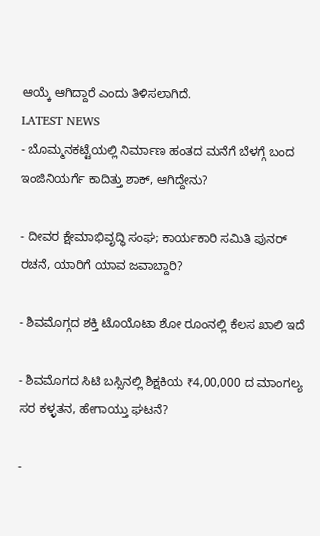ಆಯ್ಕೆ ಆಗಿದ್ದಾರೆ ಎಂದು ತಿಳಿಸಲಾಗಿದೆ.
LATEST NEWS
- ಬೊಮ್ಮನಕಟ್ಟೆಯಲ್ಲಿ ನಿರ್ಮಾಣ ಹಂತದ ಮನೆಗೆ ಬೆಳಗ್ಗೆ ಬಂದ ಇಂಜಿನಿಯರ್ಗೆ ಕಾದಿತ್ತು ಶಾಕ್, ಆಗಿದ್ದೇನು?

- ದೀವರ ಕ್ಷೇಮಾಭಿವೃದ್ಧಿ ಸಂಘ; ಕಾರ್ಯಕಾರಿ ಸಮಿತಿ ಪುನರ್ ರಚನೆ, ಯಾರಿಗೆ ಯಾವ ಜವಾಬ್ದಾರಿ?

- ಶಿವಮೊಗ್ಗದ ಶಕ್ತಿ ಟೊಯೊಟಾ ಶೋ ರೂಂನಲ್ಲಿ ಕೆಲಸ ಖಾಲಿ ಇದೆ

- ಶಿವಮೊಗದ ಸಿಟಿ ಬಸ್ಸಿನಲ್ಲಿ ಶಿಕ್ಷಕಿಯ ₹4,00,000 ದ ಮಾಂಗಲ್ಯ ಸರ ಕಳ್ಳತನ, ಹೇಗಾಯ್ತು ಘಟನೆ?

-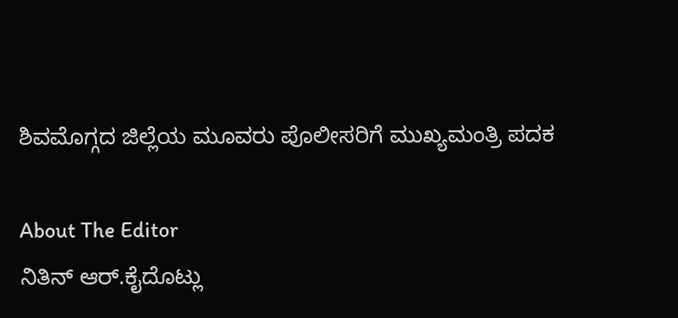ಶಿವಮೊಗ್ಗದ ಜಿಲ್ಲೆಯ ಮೂವರು ಪೊಲೀಸರಿಗೆ ಮುಖ್ಯಮಂತ್ರಿ ಪದಕ

About The Editor
ನಿತಿನ್ ಆರ್.ಕೈದೊಟ್ಲು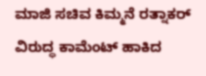ಮಾಜಿ ಸಚಿವ ಕಿಮ್ಮನೆ ರತ್ನಾಕರ್ ವಿರುದ್ಧ ಕಾಮೆಂಟ್ ಹಾಕಿದ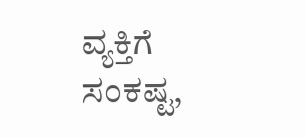ವ್ಯಕ್ತಿಗೆ ಸಂಕಷ್ಟ,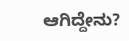ಆಗಿದ್ದೇನು?